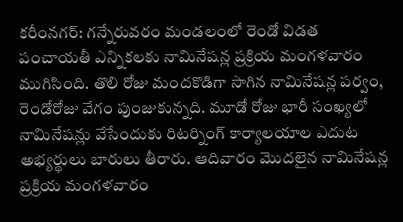కరీంనగర్: గన్నేరువరం మండలంలో రెండో విడత పంచాయతీ ఎన్నికలకు నామినేషన్ల ప్రక్రియ మంగళవారం ముగిసింది. తొలి రోజు మందకొడిగా సాగిన నామినేషన్ల పర్వం, రెండోరోజు వేగం పుంజుకున్నది. మూడో రోజు భారీ సంఖ్యలో నామినేషన్లు వేసేందుకు రిటర్నింగ్ కార్యాలయాల ఎదుట అభ్యర్థులు బారులు తీరారు. ఆదివారం మొదలైన నామినేషన్ల ప్రక్రియ మంగళవారం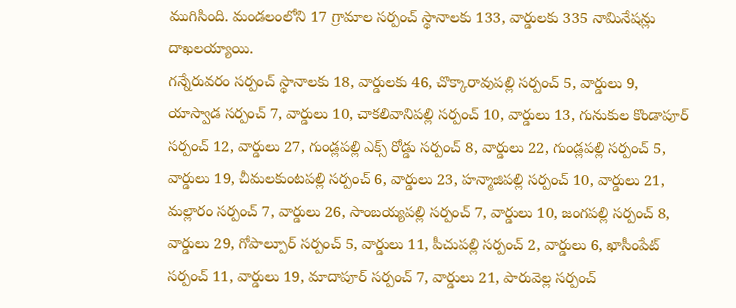ముగిసింది. మండలంలోని 17 గ్రామాల సర్పంచ్ స్థానాలకు 133, వార్డులకు 335 నామినేషన్లు దాఖలయ్యాయి.
గన్నేరువరం సర్పంచ్ స్థానాలకు 18, వార్డులకు 46, చొక్కారావుపల్లి సర్పంచ్ 5, వార్డులు 9, యాస్వాడ సర్పంచ్ 7, వార్డులు 10, చాకలివానిపల్లి సర్పంచ్ 10, వార్డులు 13, గునుకుల కొండాపూర్ సర్పంచ్ 12, వార్డులు 27, గుండ్లపల్లి ఎక్స్ రోడ్డు సర్పంచ్ 8, వార్డులు 22, గుండ్లపల్లి సర్పంచ్ 5, వార్డులు 19, చీమలకుంటపల్లి సర్పంచ్ 6, వార్డులు 23, హన్మాజిపల్లి సర్పంచ్ 10, వార్డులు 21,
మల్లారం సర్పంచ్ 7, వార్డులు 26, సాంబయ్యపల్లి సర్పంచ్ 7, వార్డులు 10, జంగపల్లి సర్పంచ్ 8, వార్డులు 29, గోపాల్పూర్ సర్పంచ్ 5, వార్డులు 11, పీచుపల్లి సర్పంచ్ 2, వార్డులు 6, ఖాసీంపేట్ సర్పంచ్ 11, వార్డులు 19, మాదాపూర్ సర్పంచ్ 7, వార్డులు 21, పారువెల్ల సర్పంచ్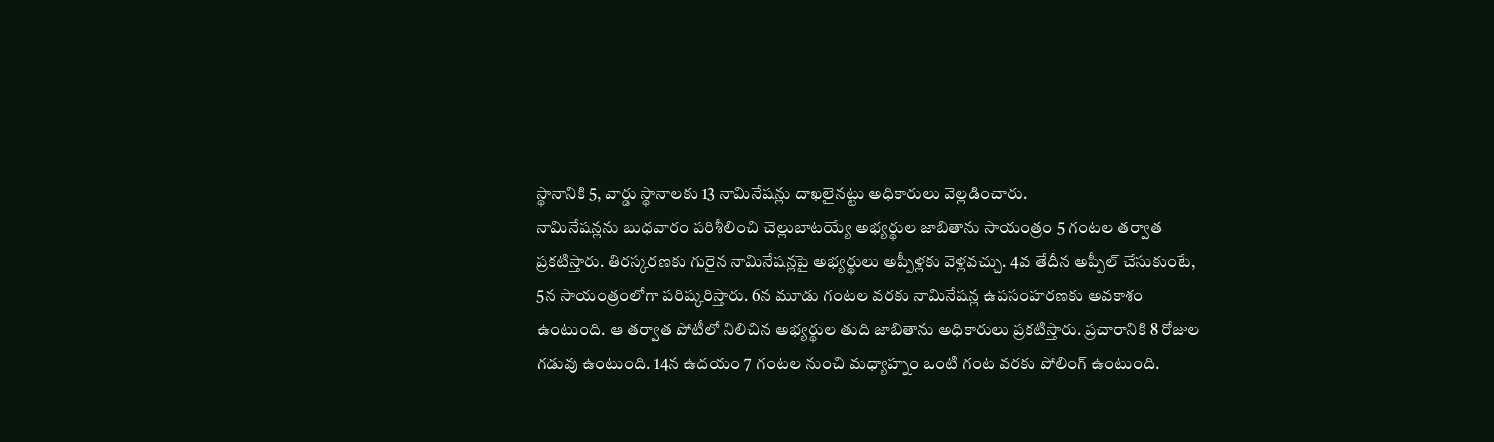స్థానానికి 5, వార్డు స్థానాలకు 13 నామినేషన్లు దాఖలైనట్టు అధికారులు వెల్లడించారు.
నామినేషన్లను బుధవారం పరిశీలించి చెల్లుబాటయ్యే అభ్యర్థుల జాబితాను సాయంత్రం 5 గంటల తర్వాత ప్రకటిస్తారు. తిరస్కరణకు గురైన నామినేషన్లపై అభ్యర్థులు అప్పీళ్లకు వెళ్లవచ్చు. 4వ తేదీన అప్పీల్ చేసుకుంటే, 5న సాయంత్రంలోగా పరిష్కరిస్తారు. 6న మూడు గంటల వరకు నామినేషన్ల ఉపసంహరణకు అవకాశం ఉంటుంది. ఆ తర్వాత పోటీలో నిలిచిన అభ్యర్థుల తుది జాబితాను అధికారులు ప్రకటిస్తారు. ప్రచారానికి 8 రోజుల గడువు ఉంటుంది. 14న ఉదయం 7 గంటల నుంచి మధ్యాహ్నం ఒంటి గంట వరకు పోలింగ్ ఉంటుంది.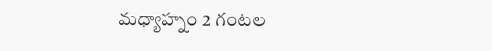మధ్యాహ్నం 2 గంటల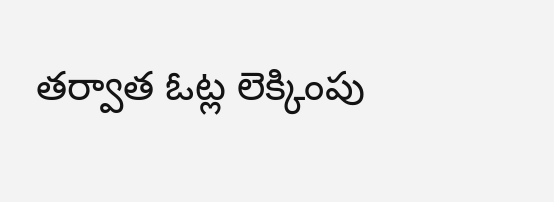తర్వాత ఓట్ల లెక్కింపు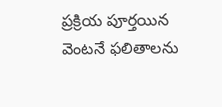ప్రక్రియ పూర్తయిన వెంటనే ఫలితాలను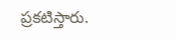ప్రకటిస్తారు.